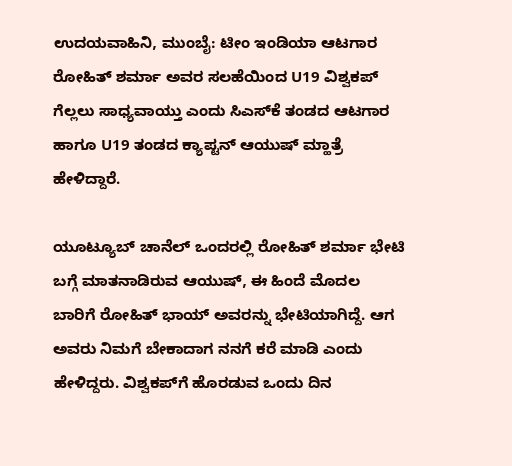ಉದಯವಾಹಿನಿ, ಮುಂಬೈ: ಟೀಂ ಇಂಡಿಯಾ ಆಟಗಾರ ರೋಹಿತ್‌ ಶರ್ಮಾ ಅವರ ಸಲಹೆಯಿಂದ U19 ವಿಶ್ವಕಪ್‌ ಗೆಲ್ಲಲು ಸಾಧ್ಯವಾಯ್ತು ಎಂದು ಸಿಎಸ್‌ಕೆ ತಂಡದ ಆಟಗಾರ ಹಾಗೂ U19 ತಂಡದ ಕ್ಯಾಪ್ಟನ್ ಆಯುಷ್ ಮ್ಹಾತ್ರೆ ಹೇಳಿದ್ದಾರೆ.

ಯೂಟ್ಯೂಬ್‌ ಚಾನೆಲ್‌ ಒಂದರಲ್ಲಿ ರೋಹಿತ್‌ ಶರ್ಮಾ ಭೇಟಿ ಬಗ್ಗೆ ಮಾತನಾಡಿರುವ ಆಯುಷ್‌, ಈ ಹಿಂದೆ ಮೊದಲ ಬಾರಿಗೆ ರೋಹಿತ್ ಭಾಯ್ ಅವರನ್ನು ಭೇಟಿಯಾಗಿದ್ದೆ. ಆಗ ಅವರು ನಿಮಗೆ ಬೇಕಾದಾಗ ನನಗೆ ಕರೆ ಮಾಡಿ ಎಂದು ಹೇಳಿದ್ದರು. ವಿಶ್ವಕಪ್‌ಗೆ ಹೊರಡುವ ಒಂದು ದಿನ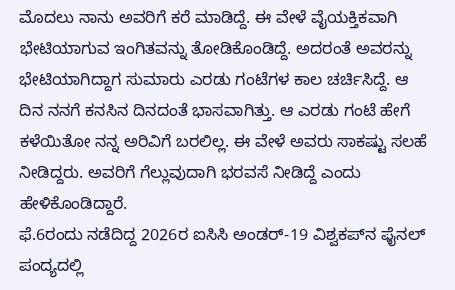ಮೊದಲು ನಾನು ಅವರಿಗೆ ಕರೆ ಮಾಡಿದ್ದೆ. ಈ ವೇಳೆ ವೈಯಕ್ತಿಕವಾಗಿ ಭೇಟಿಯಾಗುವ ಇಂಗಿತವನ್ನು ತೋಡಿಕೊಂಡಿದ್ದೆ. ಅದರಂತೆ ಅವರನ್ನು ಭೇಟಿಯಾಗಿದ್ದಾಗ ಸುಮಾರು ಎರಡು ಗಂಟೆಗಳ ಕಾಲ ಚರ್ಚಿಸಿದ್ದೆ. ಆ ದಿನ ನನಗೆ ಕನಸಿನ ದಿನದಂತೆ ಭಾಸವಾಗಿತ್ತು. ಆ ಎರಡು ಗಂಟೆ ಹೇಗೆ ಕಳೆಯಿತೋ ನನ್ನ ಅರಿವಿಗೆ ಬರಲಿಲ್ಲ. ಈ ವೇಳೆ ಅವರು ಸಾಕಷ್ಟು ಸಲಹೆ ನೀಡಿದ್ದರು. ಅವರಿಗೆ ಗೆಲ್ಲುವುದಾಗಿ ಭರವಸೆ ನೀಡಿದ್ದೆ ಎಂದು ಹೇಳಿಕೊಂಡಿದ್ದಾರೆ.
ಫೆ.6ರಂದು ನಡೆದಿದ್ದ 2026ರ ಐಸಿಸಿ ಅಂಡರ್-19 ವಿಶ್ವಕಪ್‌ನ ಫೈನಲ್‌ ಪಂದ್ಯದಲ್ಲಿ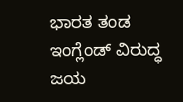ಭಾರತ ತಂಡ ಇಂಗ್ಲೆಂಡ್ ವಿರುದ್ಧ ಜಯ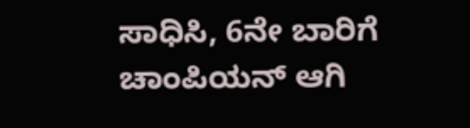ಸಾಧಿಸಿ, 6ನೇ ಬಾರಿಗೆ ಚಾಂಪಿಯನ್ ಆಗಿ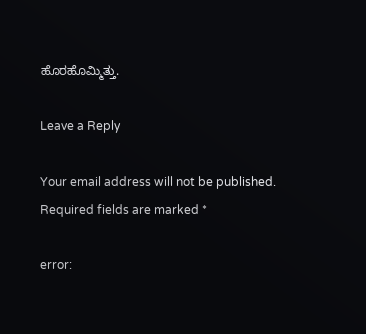ಹೊರಹೊಮ್ಮಿತ್ತು.

Leave a Reply

Your email address will not be published. Required fields are marked *

error: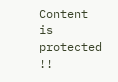Content is protected !!